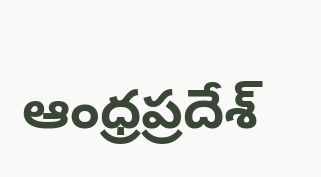ఆంధ్రప్రదేశ్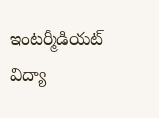ఇంటర్మీడియట్ విద్యా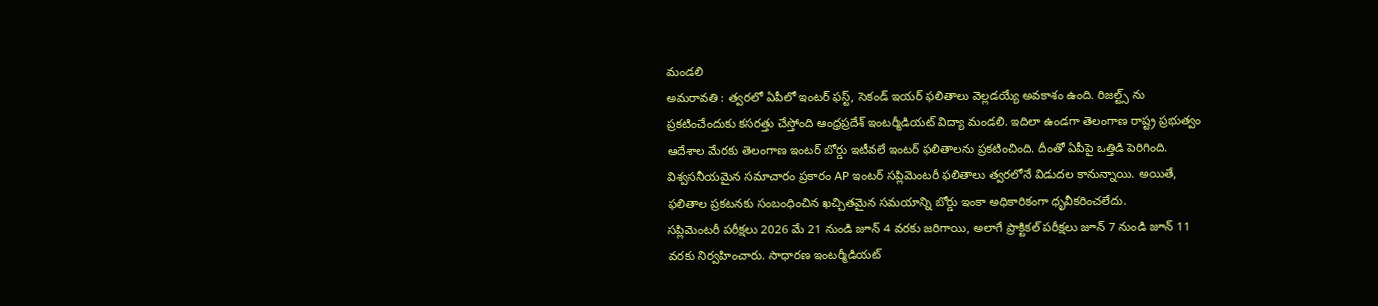మండలి
అమరావతి : త్వరలో ఏపీలో ఇంటర్ ఫస్ట్, సెకండ్ ఇయర్ ఫలితాలు వెల్లడయ్యే అవకాశం ఉంది. రిజల్ట్స్ ను ప్రకటించేందుకు కసరత్తు చేస్తోంది ఆంధ్రప్రదేశ్ ఇంటర్మీడియట్ విద్యా మండలి. ఇదిలా ఉండగా తెలంగాణ రాష్ట్ర ప్రభుత్వం ఆదేశాల మేరకు తెలంగాణ ఇంటర్ బోర్డు ఇటీవలే ఇంటర్ ఫలితాలను ప్రకటించింది. దీంతో ఏపీపై ఒత్తిడి పెరిగింది. విశ్వసనీయమైన సమాచారం ప్రకారం AP ఇంటర్ సప్లిమెంటరీ ఫలితాలు త్వరలోనే విడుదల కానున్నాయి. అయితే, ఫలితాల ప్రకటనకు సంబంధించిన ఖచ్చితమైన సమయాన్ని బోర్డు ఇంకా అధికారికంగా ధృవీకరించలేదు.
సప్లిమెంటరీ పరీక్షలు 2026 మే 21 నుండి జూన్ 4 వరకు జరిగాయి, అలాగే ప్రాక్టికల్ పరీక్షలు జూన్ 7 నుండి జూన్ 11 వరకు నిర్వహించారు. సాధారణ ఇంటర్మీడియట్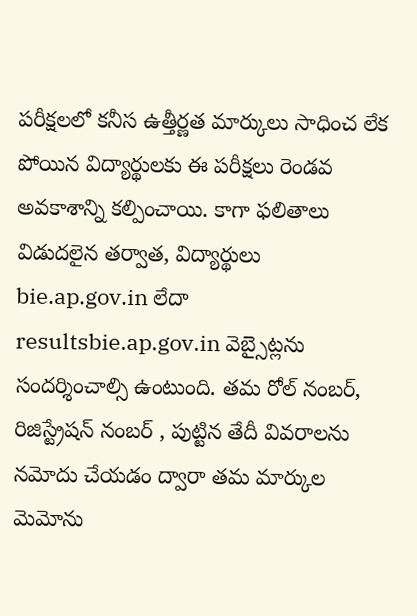పరీక్షలలో కనీస ఉత్తీర్ణత మార్కులు సాధించ లేక పోయిన విద్యార్థులకు ఈ పరీక్షలు రెండవ అవకాశాన్ని కల్పించాయి. కాగా ఫలితాలు విడుదలైన తర్వాత, విద్యార్థులు bie.ap.gov.in లేదా resultsbie.ap.gov.in వెబ్సైట్లను సందర్శించాల్సి ఉంటుంది. తమ రోల్ నంబర్, రిజిస్ట్రేషన్ నంబర్ , పుట్టిన తేదీ వివరాలను నమోదు చేయడం ద్వారా తమ మార్కుల మెమోను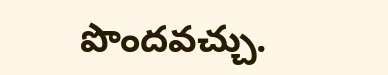పొందవచ్చు.